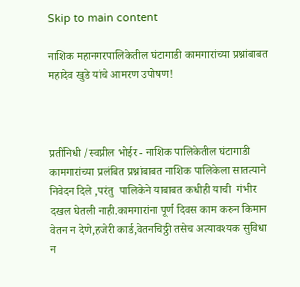Skip to main content

नाशिक महानगरपालिकेतील घंटागाडी कामगारांच्या प्रश्नांबाबत महादेव खुडे यांचे आमरण उपोषण!



प्रतींनिधी /स्वप्नील भोईर - नाशिक पालिकेतील घंटागाडी कामगारांच्या प्रलंबित प्रश्नांबाबत नाशिक पालिकेला सातत्याने निवेदन दिले ,परंतु  पालिकेने याबाबत कधीही याची  गंभीर दखल घेतली नाही.कामगारांना पूर्ण दिवस काम करुन किमान वेतन न देणे,हजेरी कार्ड,वेतनचिठ्ठी तसेच अत्यावश्यक सुविधा न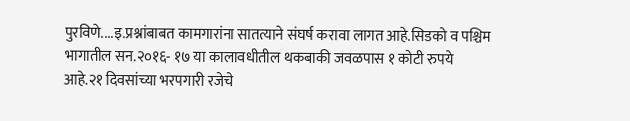पुरविणे....इ.प्रश्नांबाबत कामगारांना सातत्याने संघर्ष करावा लागत आहे.सिडको व पश्चिम भागातील सन.२०१६- १७ या कालावधीतील थकबाकी जवळपास १ कोटी रुपये आहे.२१ दिवसांच्या भरपगारी रजेचे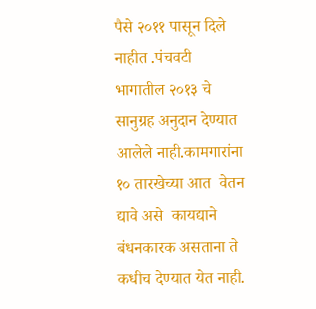पैसे २०११ पासून दिले नाहीत .पंचवटी भागातील २०१३ चे सानुग्रह अनुदान देण्यात आलेले नाही.कामगारांना १० तारखेच्या आत  वेतन द्यावे असे  कायद्याने बंधनकारक असताना ते कधीच देण्यात येत नाही.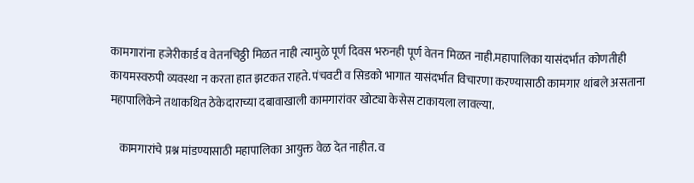कामगारांना हजेरीकार्ड व वेतनचिठ्ठी मिळत नाही त्यामुळे पूर्ण दिवस भरुनही पूर्ण वेतन मिळत नाही.महापालिका यासंदर्भात कोणतीही कायमस्वरुपी व्यवस्था न करता हात झटकत राहते. पंचवटी व सिडको भागात यासंदर्भात विचारणा करण्यासाठी कामगार थांबले असताना महापालिकेने तथाकथित ठेकेदाराच्या दबावाखाली कामगारांवर खोट्या केसेस टाकायला लावल्या.

    कामगारांचे प्रश्न मांडण्यासाठी महापालिका आयुक्त वेळ देत नाहीत. व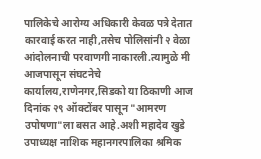पालिकेचे आरोग्य अधिकारी केवळ पत्रे देतात कारवाई करत नाही,तसेच पोलिसांनी २ वेळा आंदोलनाची परवाणगी नाकारली.त्यामुळे मी आजपासून संघटनेचे कार्यालय,राणेनगर,सिडको या ठिकाणी आज दिनांक २९ ऑक्टोंबर पासून "आमरण उपोषणा"ला बसत आहे.अशी महादेव खुडे उपाध्यक्ष नाशिक महानगरपालिका श्रमिक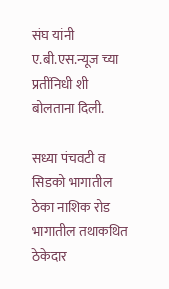संघ यांनी ए.बी.एस.न्यूज च्या प्रतींनिधी शी बोलताना दिली.

सध्या पंचवटी व सिडको भागातील  ठेका नाशिक रोड भागातील तथाकथित ठेकेदार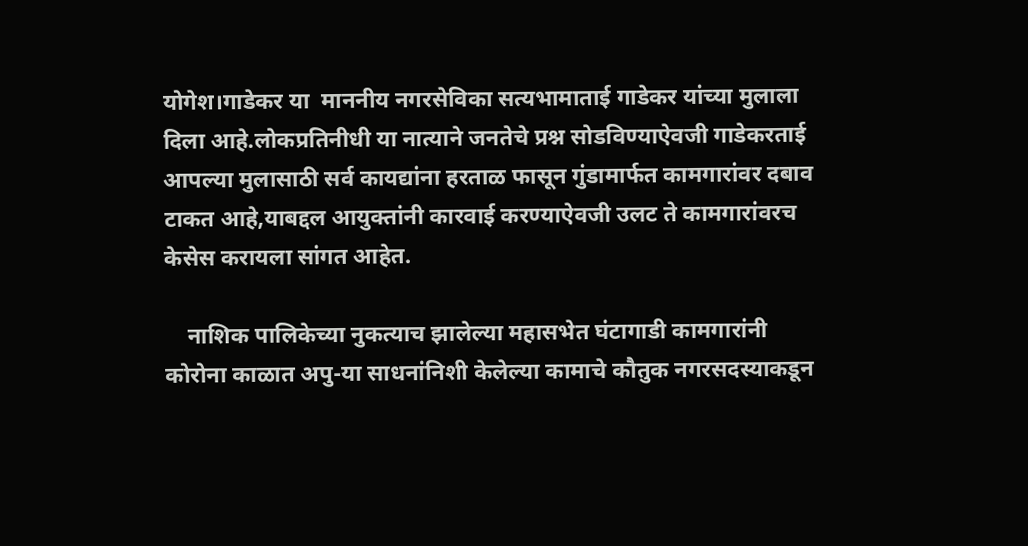योगेश।गाडेकर या  माननीय नगरसेविका सत्यभामाताई गाडेकर यांच्या मुलाला दिला आहे.लोकप्रतिनीधी या नात्याने जनतेचे प्रश्न सोडविण्याऐवजी गाडेकरताई आपल्या मुलासाठी सर्व कायद्यांना हरताळ फासून गुंडामार्फत कामगारांवर दबाव टाकत आहे,याबद्दल आयुक्तांनी कारवाई करण्याऐवजी उलट ते कामगारांवरच केसेस करायला सांगत आहेत.

    नाशिक पालिकेच्या नुकत्याच झालेल्या महासभेत घंटागाडी कामगारांनी कोरोना काळात अपु-या साधनांनिशी केलेल्या कामाचे कौतुक नगरसदस्याकडून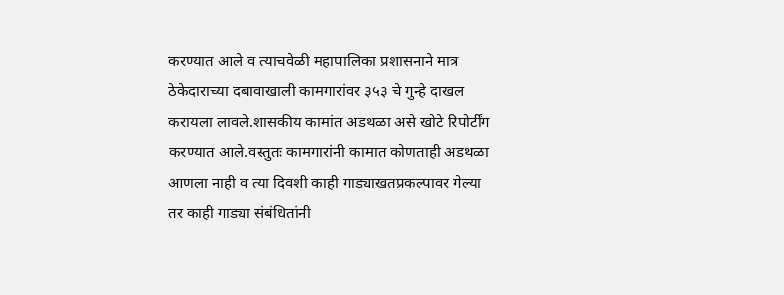करण्यात आले व त्याचवेळी महापालिका प्रशासनाने मात्र ठेकेदाराच्या दबावाखाली कामगारांवर ३५३ चे गुन्हे दाखल करायला लावले.शासकीय कामांत अडथळा असे खोटे रिपोर्टींग करण्यात आले.वस्तुतः कामगारांनी कामात कोणताही अडथळा आणला नाही व त्या दिवशी काही गाड्याखतप्रकल्पावर गेल्या तर काही गाड्या संबंधितांनी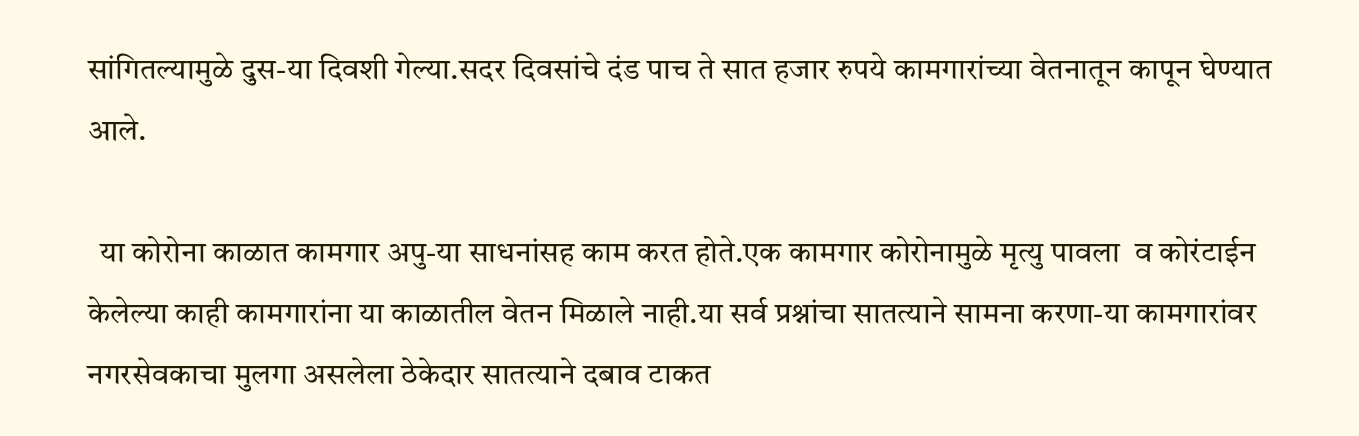सांगितल्यामुळे दुस-या दिवशी गेल्या.सदर दिवसांचे दंड पाच ते सात हजार रुपये कामगारांच्या वेतनातून कापून घेण्यात आले.

  या कोरोना काळात कामगार अपु-या साधनांसह काम करत होते.एक कामगार कोरोनामुळे मृत्यु पावला  व कोरंटाईन केलेल्या काही कामगारांना या काळातील वेतन मिळाले नाही.या सर्व प्रश्नांचा सातत्याने सामना करणा-या कामगारांवर नगरसेवकाचा मुलगा असलेला ठेकेदार सातत्याने दबाव टाकत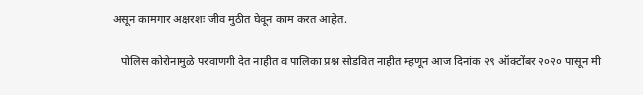असून कामगार अक्षरशः जीव मुठीत घेवून काम करत आहेत.

   पोलिस कोरोनामुळे परवाणगी देत नाहीत व पालिका प्रश्न सोडवित नाहीत म्हणून आज दिनांक २९ ऑक्टोंबर २०२० पासून मी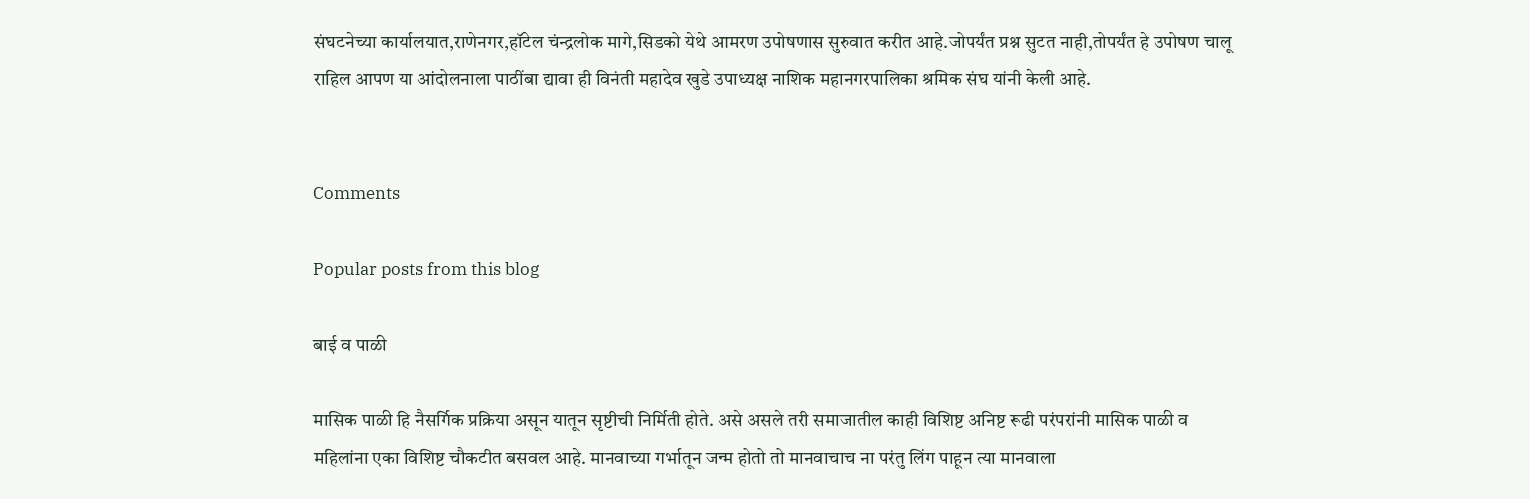संघटनेच्या कार्यालयात,राणेनगर,हॉटेल चंन्द्रलोक मागे,सिडको येथे आमरण उपोषणास सुरुवात करीत आहे.जोपर्यंत प्रश्न सुटत नाही,तोपर्यंत हे उपोषण चालू राहिल आपण या आंदोलनाला पाठींबा द्यावा ही विनंती महादेव खुडे उपाध्यक्ष नाशिक महानगरपालिका श्रमिक संघ यांनी केली आहे.


Comments

Popular posts from this blog

बाई व पाळी

मासिक पाळी हि नैसर्गिक प्रक्रिया असून यातून सृष्टीची निर्मिती होते. असे असले तरी समाजातील काही विशिष्ट अनिष्ट रूढी परंपरांनी मासिक पाळी व महिलांना एका विशिष्ट चौकटीत बसवल आहे. मानवाच्या गर्भातून जन्म होतो तो मानवाचाच ना परंतु लिंग पाहून त्या मानवाला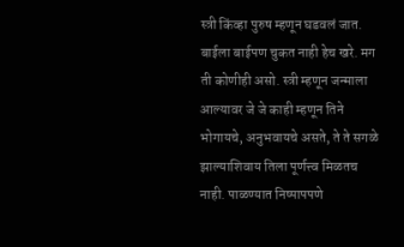स्त्री किंव्हा पुरुष म्हणून घडवलं जात. बाईला बाईपण चुकत नाही हेच खरे. मग ती कोणीही असो. स्त्री म्हणून जन्माला आल्यावर जे जे काही म्हणून तिने भोगायचे, अनुभवायचे असते, ते ते सगळे झाल्याशिवाय तिला पूर्णत्त्व मिळतच नाही. पाळण्यात निष्पापपणे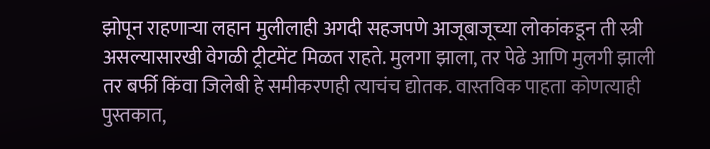झोपून राहणाऱ्या लहान मुलीलाही अगदी सहजपणे आजूबाजूच्या लोकांकडून ती स्त्री असल्यासारखी वेगळी ट्रीटमेंट मिळत राहते. मुलगा झाला, तर पेढे आणि मुलगी झाली तर बर्फी किंवा जिलेबी हे समीकरणही त्याचंच द्योतक. वास्तविक पाहता कोणत्याही पुस्तकात,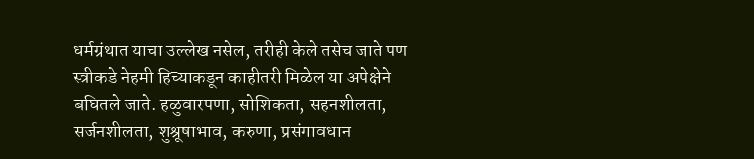धर्मग्रंथात याचा उल्लेख नसेल, तरीही केले तसेच जाते पण स्त्रीकडे नेहमी हिच्याकडून काहीतरी मिळेल या अपेक्षेने बघितले जाते. हळुवारपणा, सोशिकता, सहनशीलता, सर्जनशीलता, शुश्रूषाभाव, करुणा, प्रसंगावधान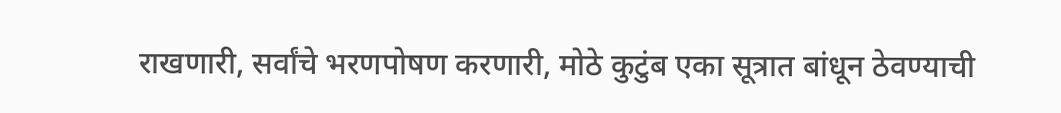राखणारी, सर्वांचे भरणपोषण करणारी, मोठे कुटुंब एका सूत्रात बांधून ठेवण्याची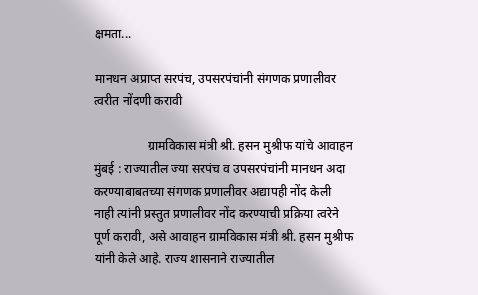क्षमता...

मानधन अप्राप्त सरपंच, उपसरपंचांनी संगणक प्रणालीवर त्वरीत नोंदणी करावी

                 ग्रामविकास मंत्री श्री. हसन मुश्रीफ यांचे आवाहन मुंबई : राज्यातील ज्या सरपंच व उपसरपंचांनी मानधन अदा करण्याबाबतच्या संगणक प्रणालीवर अद्यापही नोंद केली नाही त्यांनी प्रस्तुत प्रणालीवर नोंद करण्याची प्रक्रिया त्वरेने पूर्ण करावी, असे आवाहन ग्रामविकास मंत्री श्री. हसन मुश्रीफ यांनी केले आहे. राज्य शासनाने राज्यातील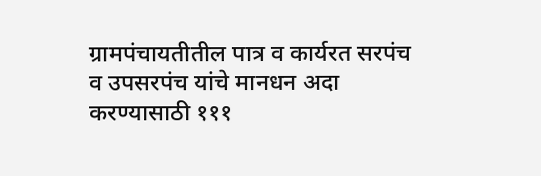ग्रामपंचायतीतील पात्र व कार्यरत सरपंच व उपसरपंच यांचे मानधन अदा करण्यासाठी १११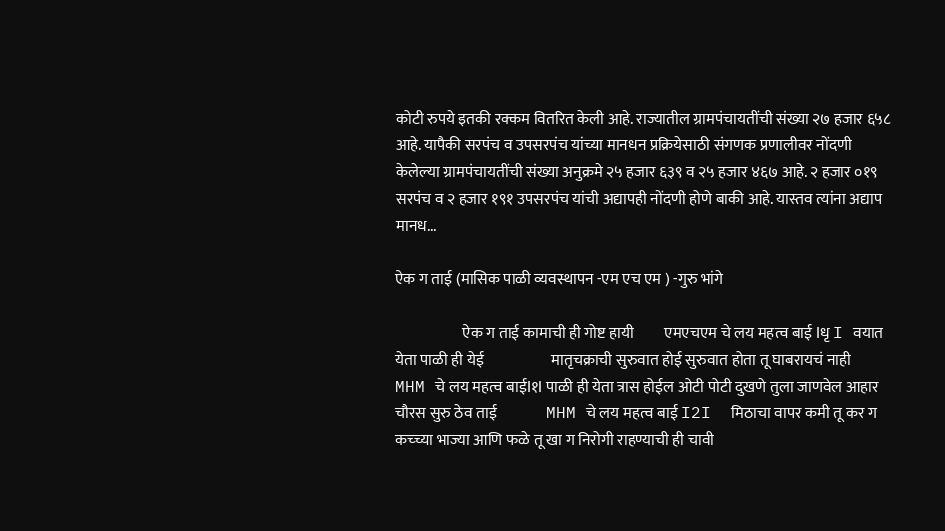कोटी रुपये इतकी रक्कम वितर‍ित केली आहे. राज्यातील ग्रामपंचायतींची संख्या २७ हजार ६५८ आहे. यापैकी सरपंच व उपसरपंच यांच्या मानधन प्रक्रियेसाठी संगणक प्रणालीवर नोंदणी केलेल्या ग्रामपंचायतींची संख्या अनुक्रमे २५ हजार ६३९ व २५ हजार ४६७ आहे. २ हजार ०१९ सरपंच व २ हजार १९१ उपसरपंच यांची अद्यापही नोंदणी होणे बाकी आहे. यास्तव त्यांना अद्याप मानध...

ऐक ग ताई (मासिक पाळी व्यवस्थापन -एम एच एम ) -गुरु भांगे

                      ऐक ग ताई कामाची ही गोष्ट हायी          एमएचएम चे लय महत्व बाई Iधृ I वयात येता पाळी ही येई                      मातृचक्राची सुरुवात होई सुरुवात होता तू घाबरायचं नाही          MHM चे लय महत्व बाईI१I पाळी ही येता त्रास होईल ओटी पोटी दुखणे तुला जाणवेल आहार चौरस सुरु ठेव ताई                MHM चे लय महत्व बाई I2I  मिठाचा वापर कमी तू कर ग                  कच्च्या भाज्या आणि फळे तू खा ग निरोगी राहण्याची ही चावी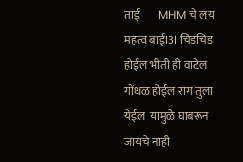ताई        MHM चे लय महत्व बाईI3I चिडचिड होईल भीती ही वाटेल गोंधळ होईल राग तुला येईल  यामुळे घाबरून जायचे नाही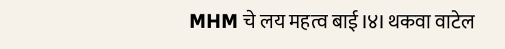MHM चे लय महत्व बाई I४I थकवा वाटेल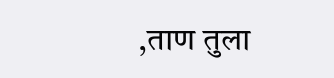,ताण तुला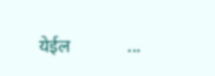येईल            ...